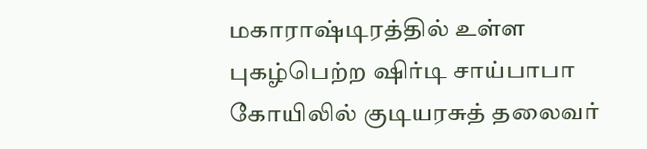மகாராஷ்டிரத்தில் உள்ள புகழ்பெற்ற ஷிர்டி சாய்பாபா கோயிலில் குடியரசுத் தலைவர்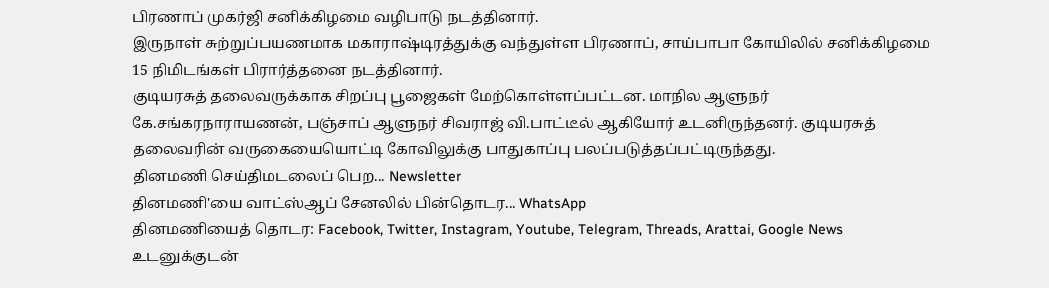பிரணாப் முகர்ஜி சனிக்கிழமை வழிபாடு நடத்தினார்.
இருநாள் சுற்றுப்பயணமாக மகாராஷ்டிரத்துக்கு வந்துள்ள பிரணாப், சாய்பாபா கோயிலில் சனிக்கிழமை 15 நிமிடங்கள் பிரார்த்தனை நடத்தினார்.
குடியரசுத் தலைவருக்காக சிறப்பு பூஜைகள் மேற்கொள்ளப்பட்டன. மாநில ஆளுநர் கே.சங்கரநாராயணன், பஞ்சாப் ஆளுநர் சிவராஜ் வி.பாட்டீல் ஆகியோர் உடனிருந்தனர். குடியரசுத் தலைவரின் வருகையையொட்டி கோவிலுக்கு பாதுகாப்பு பலப்படுத்தப்பட்டிருந்தது.
தினமணி செய்திமடலைப் பெற... Newsletter
தினமணி'யை வாட்ஸ்ஆப் சேனலில் பின்தொடர... WhatsApp
தினமணியைத் தொடர: Facebook, Twitter, Instagram, Youtube, Telegram, Threads, Arattai, Google News
உடனுக்குடன்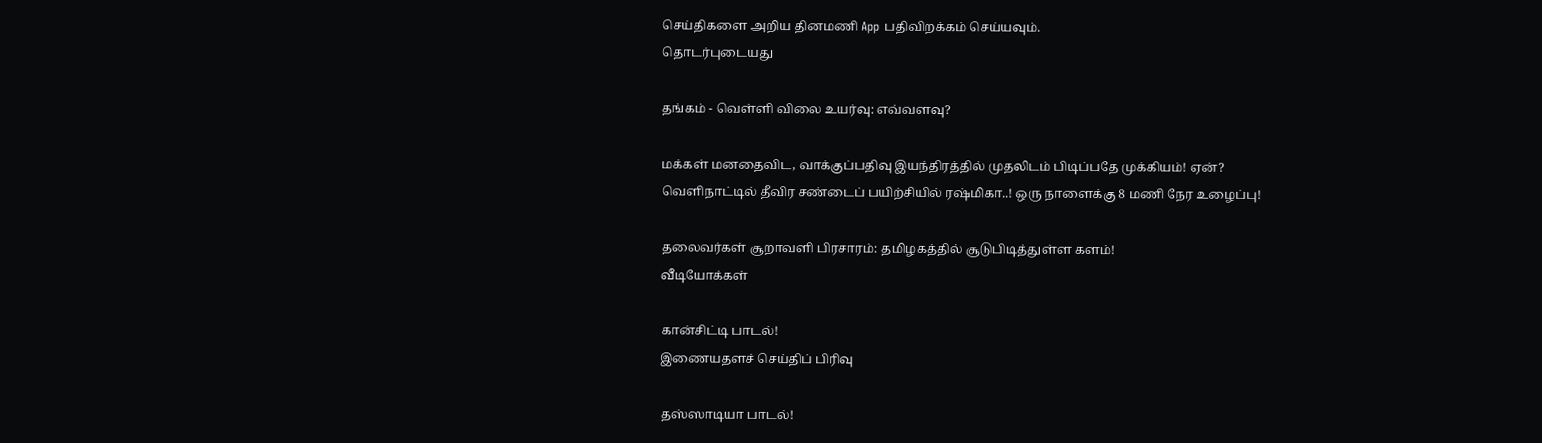செய்திகளை அறிய தினமணி App பதிவிறக்கம் செய்யவும்.
தொடர்புடையது

தங்கம் - வெள்ளி விலை உயர்வு: எவ்வளவு?

மக்கள் மனதைவிட, வாக்குப்பதிவு இயந்திரத்தில் முதலிடம் பிடிப்பதே முக்கியம்! ஏன்?
வெளிநாட்டில் தீவிர சண்டைப் பயிற்சியில் ரஷ்மிகா..! ஒரு நாளைக்கு 8 மணி நேர உழைப்பு!

தலைவர்கள் சூறாவளி பிரசாரம்: தமிழகத்தில் சூடுபிடித்துள்ள களம்!
வீடியோக்கள்

கான்சிட்டி பாடல்!
இணையதளச் செய்திப் பிரிவு

தஸ்ஸாடியா பாடல்!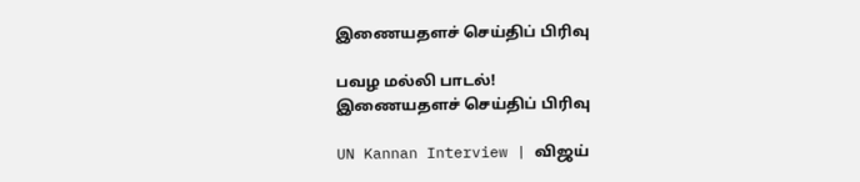இணையதளச் செய்திப் பிரிவு

பவழ மல்லி பாடல்!
இணையதளச் செய்திப் பிரிவு

UN Kannan Interview | விஜய்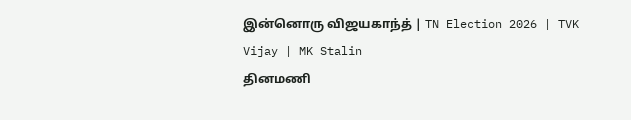இன்னொரு விஜயகாந்த் | TN Election 2026 | TVK Vijay | MK Stalin
தினமணி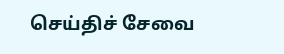செய்திச் சேவை